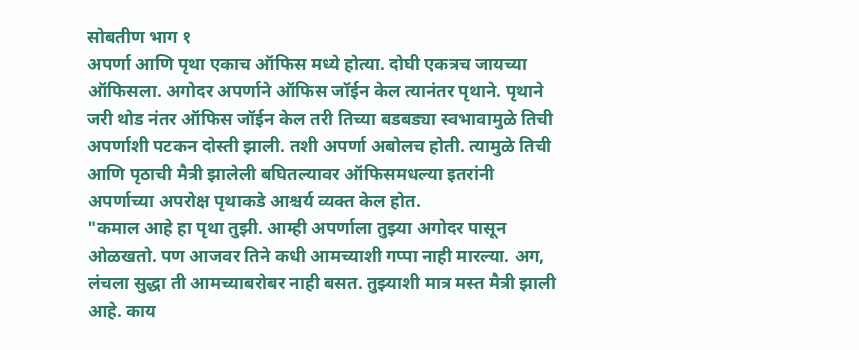सोबतीण भाग १
अपर्णा आणि पृथा एकाच ऑफिस मध्ये होत्या. दोघी एकत्रच जायच्या ऑफिसला. अगोदर अपर्णाने ऑफिस जॉईन केल त्यानंतर पृथाने. पृथाने जरी थोड नंतर ऑफिस जॉईन केल तरी तिच्या बडबड्या स्वभावामुळे तिची अपर्णाशी पटकन दोस्ती झाली. तशी अपर्णा अबोलच होती. त्यामुळे तिची आणि पृठाची मैत्री झालेली बघितल्यावर ऑफिसमधल्या इतरांनी अपर्णाच्या अपरोक्ष पृथाकडे आश्चर्य व्यक्त केल होत.
"कमाल आहे हा पृथा तुझी. आम्ही अपर्णाला तुझ्या अगोदर पासून ओळखतो. पण आजवर तिने कधी आमच्याशी गप्पा नाही मारल्या. अग, लंचला सुद्धा ती आमच्याबरोबर नाही बसत. तुझ्याशी मात्र मस्त मैत्री झाली आहे. काय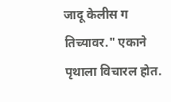जादू केलीस ग तिच्यावर." एकाने पृथाला विचारल होत.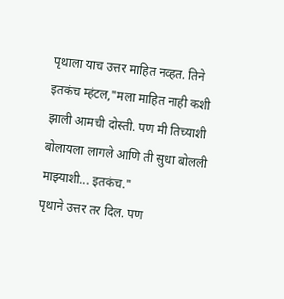पृथाला याच उत्तर माहित नव्हत. तिने इतकंच म्हंटल,"मला माहित नाही कशी झाली आमची दोस्ती. पण मी तिच्याशी बोलायला लागले आणि ती सुधा बोलली माझ्याशी... इतकंच."
पृथाने उत्तर तर दिल. पण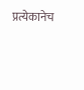प्रत्येकानेच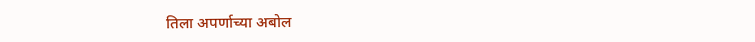तिला अपर्णाच्या अबोल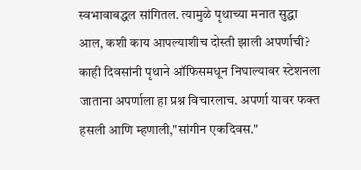स्वभावाबद्धल सांगितल. त्यामुळे पृथाच्या मनात सुद्धा आल, कशी काय आपल्याशीच दोस्ती झाली अपर्णाची? काही दिवसांनी पृथाने ऑफिसमधून निघाल्यावर स्टेशनला जाताना अपर्णाला हा प्रश्न विचारलाच. अपर्णा यावर फक्त हसली आणि म्हणाली,"सांगीन एकदिवस."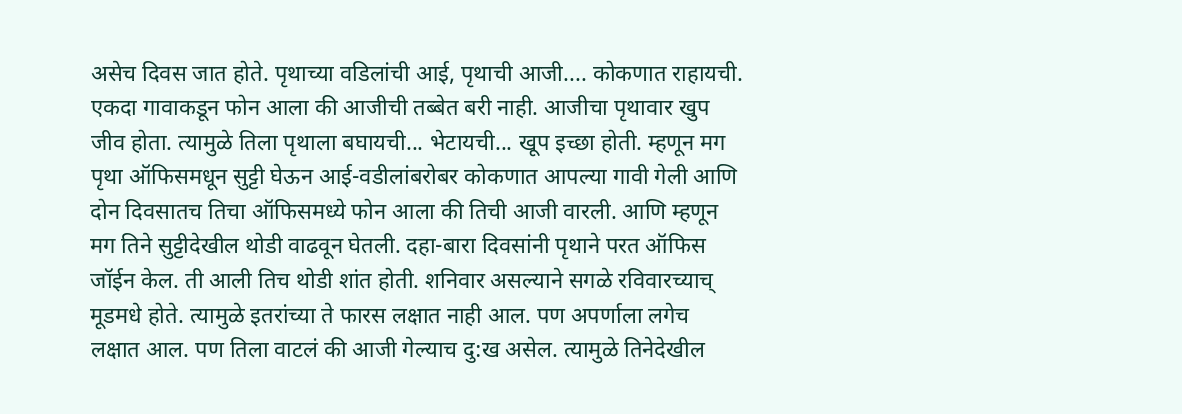असेच दिवस जात होते. पृथाच्या वडिलांची आई, पृथाची आजी.... कोकणात राहायची. एकदा गावाकडून फोन आला की आजीची तब्बेत बरी नाही. आजीचा पृथावार खुप जीव होता. त्यामुळे तिला पृथाला बघायची... भेटायची... खूप इच्छा होती. म्हणून मग पृथा ऑफिसमधून सुट्टी घेऊन आई-वडीलांबरोबर कोकणात आपल्या गावी गेली आणि दोन दिवसातच तिचा ऑफिसमध्ये फोन आला की तिची आजी वारली. आणि म्हणून मग तिने सुट्टीदेखील थोडी वाढवून घेतली. दहा-बारा दिवसांनी पृथाने परत ऑफिस जॉईन केल. ती आली तिच थोडी शांत होती. शनिवार असल्याने सगळे रविवारच्याच् मूडमधे होते. त्यामुळे इतरांच्या ते फारस लक्षात नाही आल. पण अपर्णाला लगेच लक्षात आल. पण तिला वाटलं की आजी गेल्याच दु:ख असेल. त्यामुळे तिनेदेखील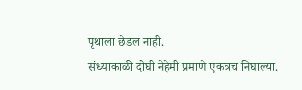पृथाला छेडल नाही.
संध्याकाळी दोघी नेहेमी प्रमाणे एकत्रच निघाल्या.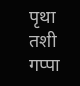पृथा तशी गप्पा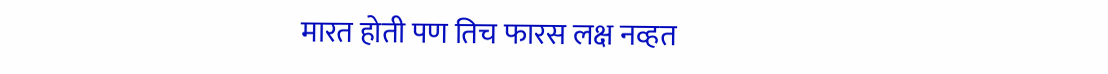मारत होती पण तिच फारस लक्ष नव्हत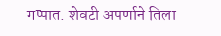गप्पात. शेवटी अपर्णाने तिला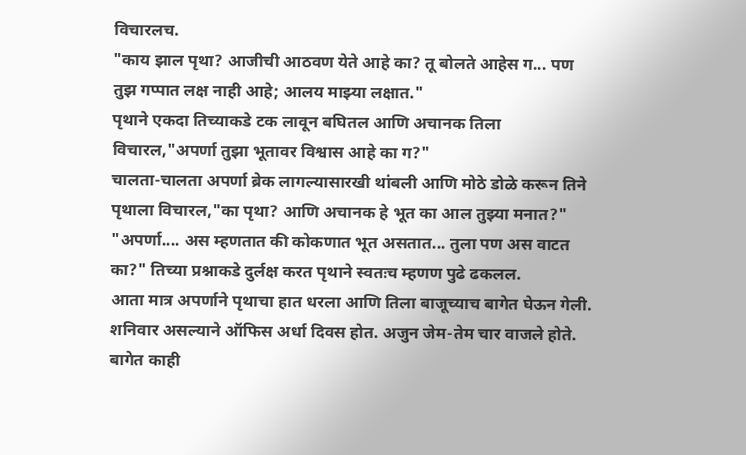विचारलच.
"काय झाल पृथा? आजीची आठवण येते आहे का? तू बोलते आहेस ग... पण तुझ गप्पात लक्ष नाही आहे; आलय माझ्या लक्षात."
पृथाने एकदा तिच्याकडे टक लावून बघितल आणि अचानक तिला विचारल,"अपर्णा तुझा भूतावर विश्वास आहे का ग?"
चालता-चालता अपर्णा ब्रेक लागल्यासारखी थांबली आणि मोठे डोळे करून तिने पृथाला विचारल,"का पृथा? आणि अचानक हे भूत का आल तुझ्या मनात?"
"अपर्णा.... अस म्हणतात की कोकणात भूत असतात... तुला पण अस वाटत का?" तिच्या प्रश्नाकडे दुर्लक्ष करत पृथाने स्वतःच म्हणण पुढे ढकलल.
आता मात्र अपर्णाने पृथाचा हात धरला आणि तिला बाजूच्याच बागेत घेऊन गेली. शनिवार असल्याने ऑफिस अर्धा दिवस होत. अजुन जेम-तेम चार वाजले होते. बागेत काही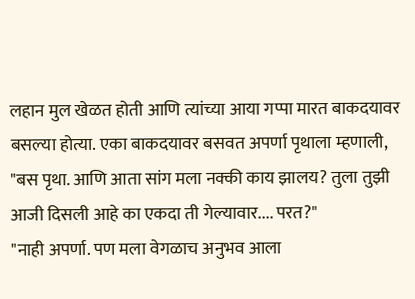लहान मुल खेळत होती आणि त्यांच्या आया गप्पा मारत बाकदयावर बसल्या होत्या. एका बाकदयावर बसवत अपर्णा पृथाला म्हणाली, "बस पृथा. आणि आता सांग मला नक्की काय झालय? तुला तुझी आजी दिसली आहे का एकदा ती गेल्यावार.... परत?"
"नाही अपर्णा. पण मला वेगळाच अनुभव आला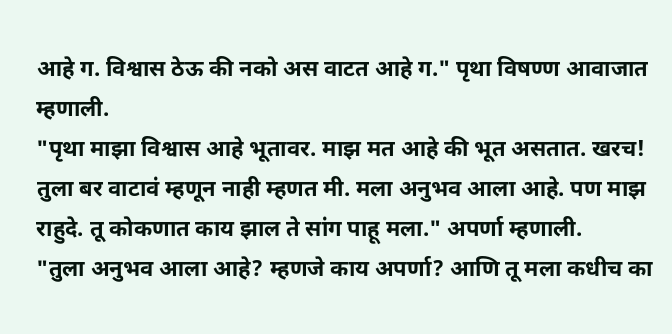आहे ग. विश्वास ठेऊ की नको अस वाटत आहे ग." पृथा विषण्ण आवाजात म्हणाली.
"पृथा माझा विश्वास आहे भूतावर. माझ मत आहे की भूत असतात. खरच! तुला बर वाटावं म्हणून नाही म्हणत मी. मला अनुभव आला आहे. पण माझ राहुदे. तू कोकणात काय झाल ते सांग पाहू मला." अपर्णा म्हणाली.
"तुला अनुभव आला आहे? म्हणजे काय अपर्णा? आणि तू मला कधीच का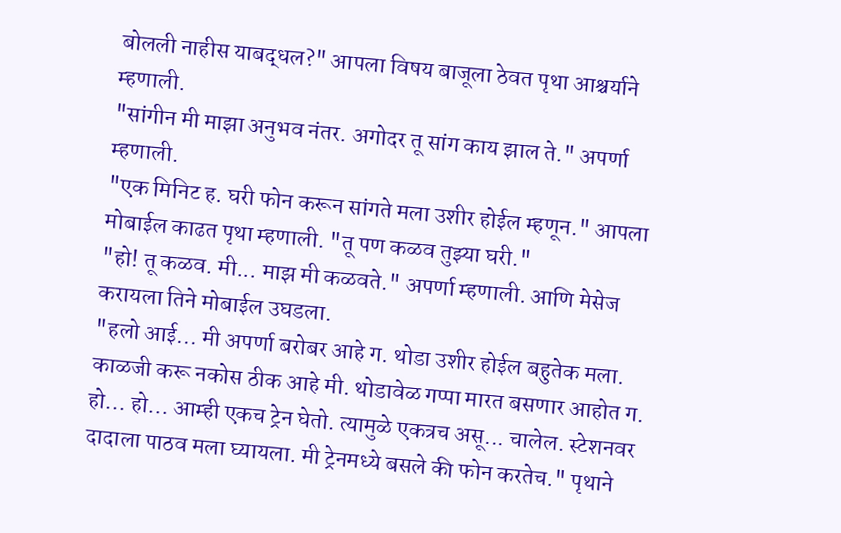बोलली नाहीस याबद्धल?" आपला विषय बाजूला ठेवत पृथा आश्चर्याने म्हणाली.
"सांगीन मी माझा अनुभव नंतर. अगोदर तू सांग काय झाल ते." अपर्णा म्हणाली.
"एक मिनिट ह. घरी फोन करून सांगते मला उशीर होईल म्हणून." आपला मोबाईल काढत पृथा म्हणाली. "तू पण कळव तुझ्या घरी."
"हो! तू कळव. मी... माझ मी कळवते." अपर्णा म्हणाली. आणि मेसेज करायला तिने मोबाईल उघडला.
"हलो आई... मी अपर्णा बरोबर आहे ग. थोडा उशीर होईल बहुतेक मला. काळजी करू नकोस ठीक आहे मी. थोडावेळ गप्पा मारत बसणार आहोत ग. हो... हो... आम्ही एकच ट्रेन घेतो. त्यामुळे एकत्रच असू... चालेल. स्टेशनवर दादाला पाठव मला घ्यायला. मी ट्रेनमध्ये बसले की फोन करतेच." पृथाने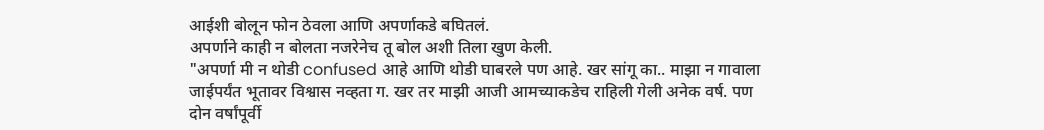आईशी बोलून फोन ठेवला आणि अपर्णाकडे बघितलं.
अपर्णाने काही न बोलता नजरेनेच तू बोल अशी तिला खुण केली.
"अपर्णा मी न थोडी confused आहे आणि थोडी घाबरले पण आहे. खर सांगू का.. माझा न गावाला जाईपर्यंत भूतावर विश्वास नव्हता ग. खर तर माझी आजी आमच्याकडेच राहिली गेली अनेक वर्ष. पण दोन वर्षांपूर्वी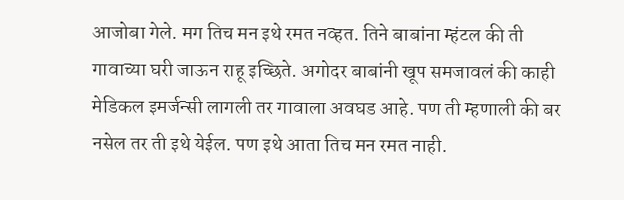आजोबा गेले. मग तिच मन इथे रमत नव्हत. तिने बाबांना म्हंटल की ती गावाच्या घरी जाऊन राहू इच्छिते. अगोदर बाबांनी खूप समजावलं की काही मेडिकल इमर्जन्सी लागली तर गावाला अवघड आहे. पण ती म्हणाली की बर नसेल तर ती इथे येईल. पण इथे आता तिच मन रमत नाही.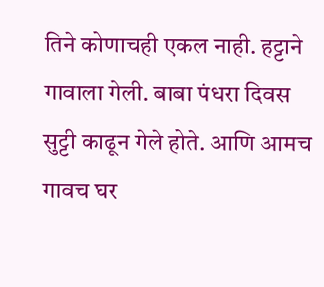तिने कोणाचही एकल नाही. हट्टाने गावाला गेली. बाबा पंधरा दिवस सुट्टी काढून गेले होते. आणि आमच गावच घर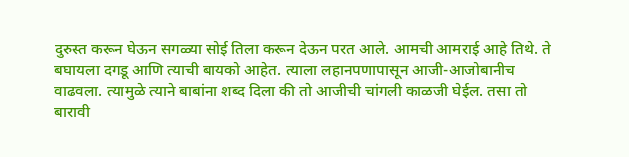दुरुस्त करून घेऊन सगळ्या सोई तिला करून देऊन परत आले. आमची आमराई आहे तिथे. ते बघायला दगडू आणि त्याची बायको आहेत. त्याला लहानपणापासून आजी-आजोबानीच वाढवला. त्यामुळे त्याने बाबांना शब्द दिला की तो आजीची चांगली काळजी घेईल. तसा तो बारावी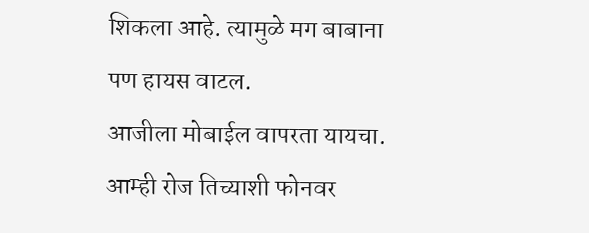शिकला आहे. त्यामुळे मग बाबाना पण हायस वाटल.
आजीला मोबाईल वापरता यायचा. आम्ही रोज तिच्याशी फोनवर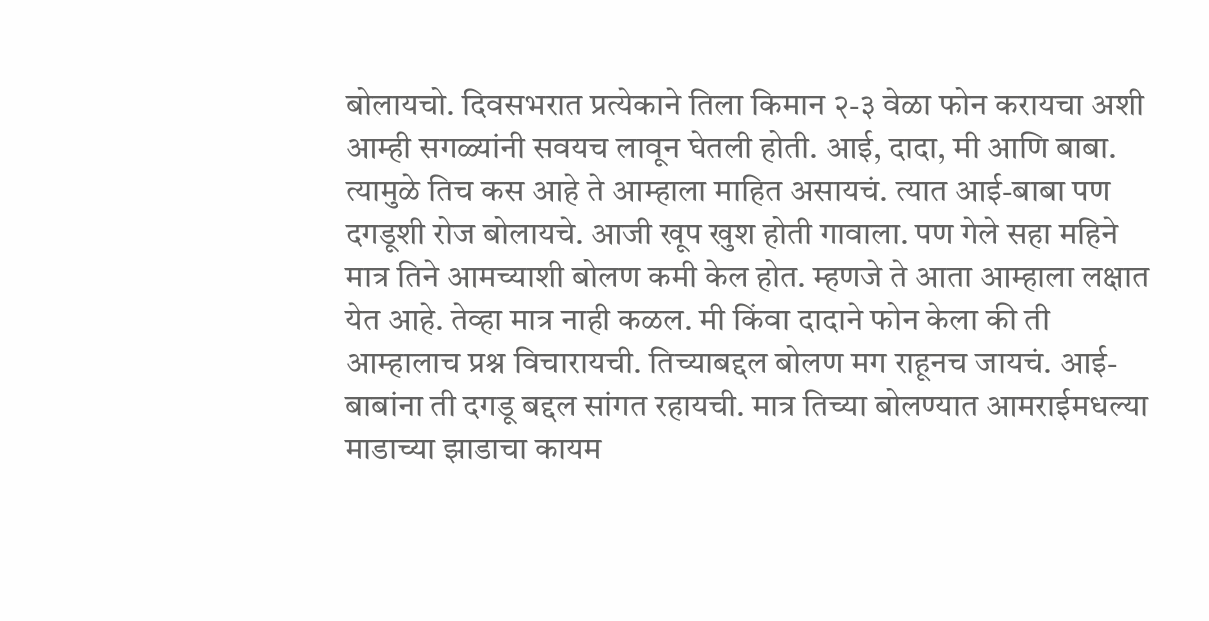बोलायचो. दिवसभरात प्रत्येकाने तिला किमान २-३ वेळा फोन करायचा अशी आम्ही सगळ्यांनी सवयच लावून घेतली होती. आई, दादा, मी आणि बाबा. त्यामुळे तिच कस आहे ते आम्हाला माहित असायचं. त्यात आई-बाबा पण दगडूशी रोज बोलायचे. आजी खूप खुश होती गावाला. पण गेले सहा महिने मात्र तिने आमच्याशी बोलण कमी केल होत. म्हणजे ते आता आम्हाला लक्षात येत आहे. तेव्हा मात्र नाही कळल. मी किंवा दादाने फोन केला की ती आम्हालाच प्रश्न विचारायची. तिच्याबद्दल बोलण मग राहूनच जायचं. आई-बाबांना ती दगडू बद्दल सांगत रहायची. मात्र तिच्या बोलण्यात आमराईमधल्या माडाच्या झाडाचा कायम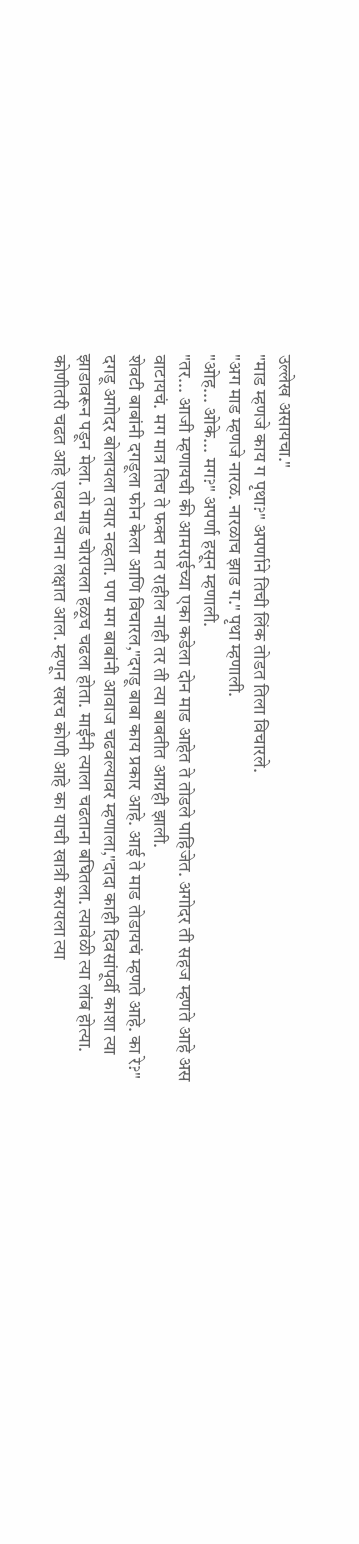उल्लेख असायचा."
"माड म्हणजे काय ग पृथा?" अपर्णाने तिची लिंक तोडत तिला विचारले.
"अग माड म्हणजे नारळ. नारळाच झाड ग." पृथा म्हणाली.
"ओह... ओके... मग?" अपर्णा हसून म्हणाली.
"तर... आजी म्हणायची की आमराईच्या एका कडेला दोन माड आहेत ते तोडले पाहिजेत. अगोदर ती सहज म्हणते आहे अस वाटायचं. मग मात्र तिच ते फक्त मत राहील नाही तर ती त्या बाबतीत आग्रही झाली.
शेवटी बाबांनी दगडूला फोन केला आणि विचारल,"दगडू बाबा काय प्रकार आहे. आई ते माड तोडायचं म्हणते आहे. का रे?" दगडू अगोदर बोलायला तयार नव्हता. पण मग बाबांनी आवाज चढवल्यावर म्हणाला,"दादा काही दिवसांपूर्वी काशा त्या झाडावरून पडून मेला. तो माड चोरायला हळूच चढला होता. माईंनी त्याला चढताना बघितला. त्यावेळी त्या लांब होत्या. कोणीतरी चढत आहे एवढच त्याना लक्षात आल. म्हणून खरच कोणी आहे का याची खात्री करायला त्या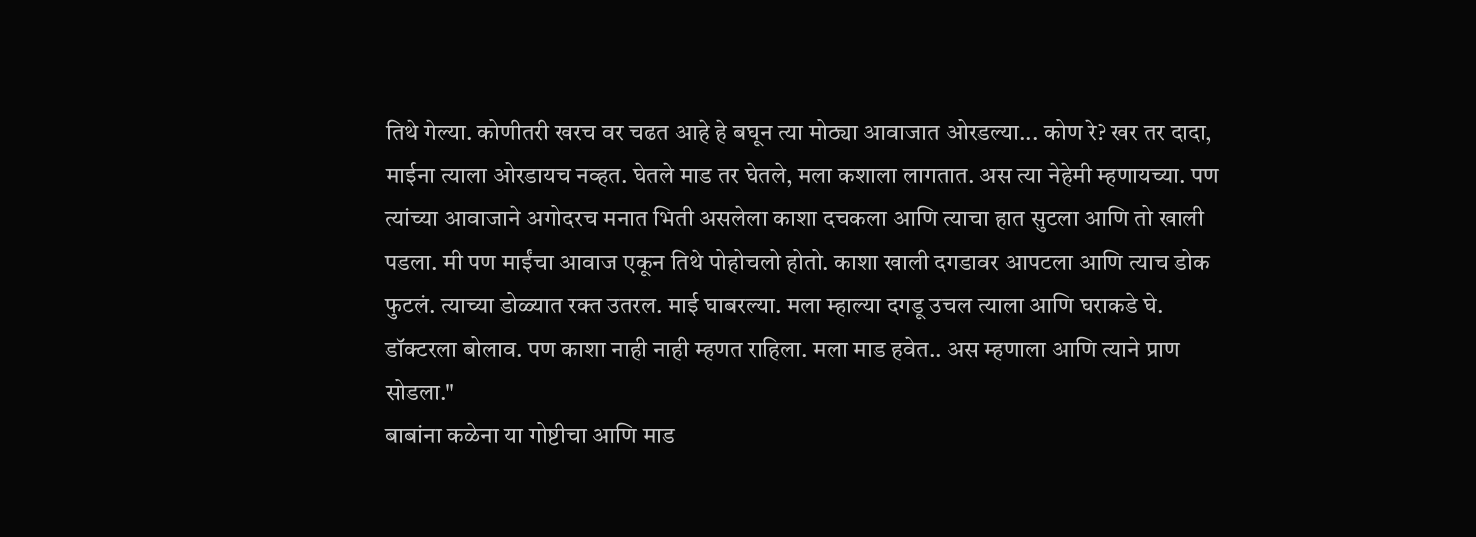तिथे गेल्या. कोणीतरी खरच वर चढत आहे हे बघून त्या मोठ्या आवाजात ओरडल्या... कोण रे? खर तर दादा, माईना त्याला ओरडायच नव्हत. घेतले माड तर घेतले, मला कशाला लागतात. अस त्या नेहेमी म्हणायच्या. पण त्यांच्या आवाजाने अगोदरच मनात भिती असलेला काशा दचकला आणि त्याचा हात सुटला आणि तो खाली पडला. मी पण माईंचा आवाज एकून तिथे पोहोचलो होतो. काशा खाली दगडावर आपटला आणि त्याच डोक फुटलं. त्याच्या डोळ्यात रक्त उतरल. माई घाबरल्या. मला म्हाल्या दगडू उचल त्याला आणि घराकडे घे. डॉक्टरला बोलाव. पण काशा नाही नाही म्हणत राहिला. मला माड हवेत.. अस म्हणाला आणि त्याने प्राण सोडला."
बाबांना कळेना या गोष्टीचा आणि माड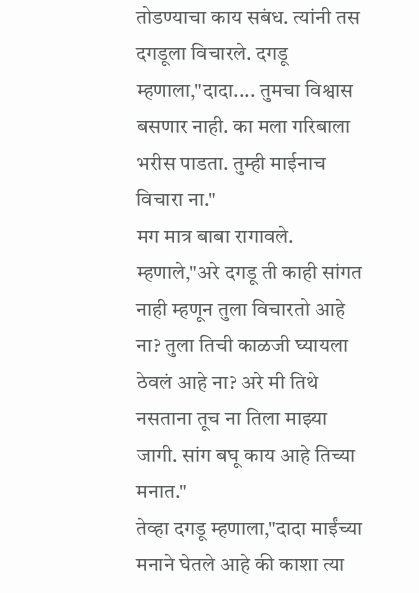तोडण्याचा काय सबंध. त्यांनी तस दगडूला विचारले. दगडू म्हणाला,"दादा.... तुमचा विश्वास बसणार नाही. का मला गरिबाला भरीस पाडता. तुम्ही माईनाच विचारा ना."
मग मात्र बाबा रागावले. म्हणाले,"अरे दगडू ती काही सांगत नाही म्हणून तुला विचारतो आहे ना? तुला तिची काळजी घ्यायला ठेवलं आहे ना? अरे मी तिथे नसताना तूच ना तिला माझ्या जागी. सांग बघू काय आहे तिच्या मनात."
तेव्हा दगडू म्हणाला,"दादा माईंच्या मनाने घेतले आहे की काशा त्या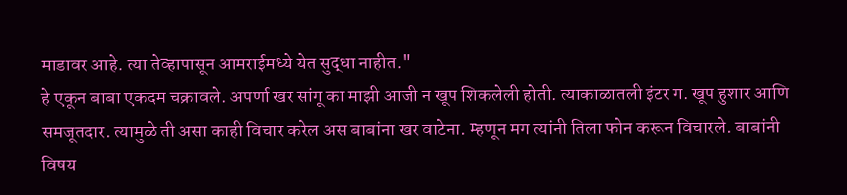माडावर आहे. त्या तेव्हापासून आमराईमध्ये येत सुद्धा नाहीत."
हे एकून बाबा एकदम चक्रावले. अपर्णा खर सांगू का माझी आजी न खूप शिकलेली होती. त्याकाळातली इंटर ग. खूप हुशार आणि समजूतदार. त्यामुळे ती असा काही विचार करेल अस बाबांना खर वाटेना. म्हणून मग त्यांनी तिला फोन करून विचारले. बाबांनी विषय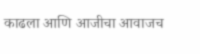काढला आणि आजीचा आवाजच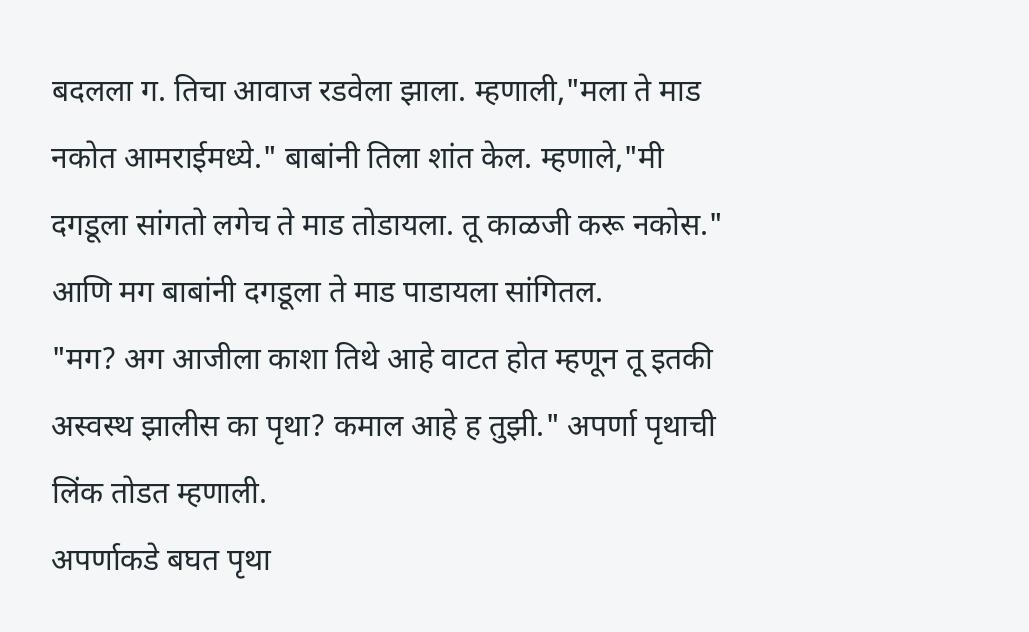बदलला ग. तिचा आवाज रडवेला झाला. म्हणाली,"मला ते माड नकोत आमराईमध्ये." बाबांनी तिला शांत केल. म्हणाले,"मी दगडूला सांगतो लगेच ते माड तोडायला. तू काळजी करू नकोस." आणि मग बाबांनी दगडूला ते माड पाडायला सांगितल.
"मग? अग आजीला काशा तिथे आहे वाटत होत म्हणून तू इतकी अस्वस्थ झालीस का पृथा? कमाल आहे ह तुझी." अपर्णा पृथाची लिंक तोडत म्हणाली.
अपर्णाकडे बघत पृथा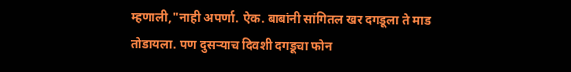म्हणाली,"नाही अपर्णा. ऐक. बाबांनी सांगितल खर दगडूला ते माड तोडायला. पण दुसऱ्याच दिवशी दगडूचा फोन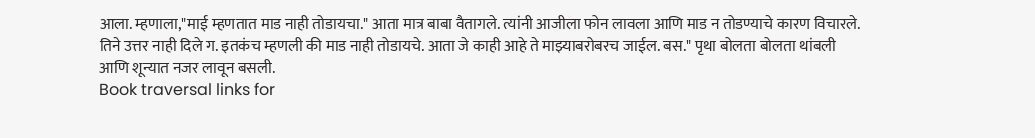आला. म्हणाला,"माई म्हणतात माड नाही तोडायचा." आता मात्र बाबा वैतागले. त्यांनी आजीला फोन लावला आणि माड न तोडण्याचे कारण विचारले.
तिने उत्तर नाही दिले ग. इतकंच म्हणली की माड नाही तोडायचे. आता जे काही आहे ते माझ्याबरोबरच जाईल. बस." पृथा बोलता बोलता थांबली आणि शून्यात नजर लावून बसली.
Book traversal links for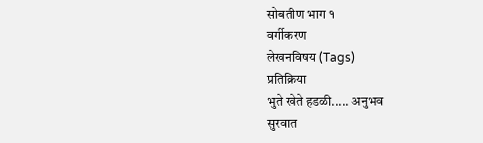सोबतीण भाग १
वर्गीकरण
लेखनविषय (Tags)
प्रतिक्रिया
भुते खेते हडळी..... अनुभव
सुरवात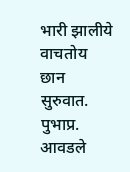भारी झालीये वाचतोय
छान सुरुवात. पुभाप्र.
आवडले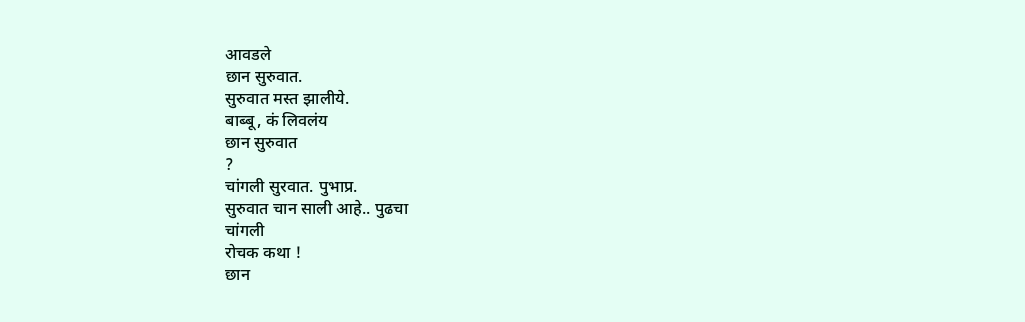आवडले
छान सुरुवात.
सुरुवात मस्त झालीये.
बाब्बू, कं लिवलंय
छान सुरुवात
?
चांगली सुरवात. पुभाप्र.
सुरुवात चान साली आहे.. पुढचा
चांगली
रोचक कथा !
छान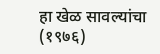हा खेळ सावल्यांचा (१९७६)